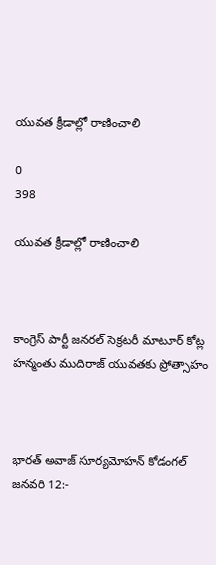యువత క్రీడాల్లో రాణించాలి

0
398

యువత క్రీడాల్లో రాణించాలి



కాంగ్రెస్ పార్టీ జనరల్ సెక్రటరీ మాటూర్ కోట్ల హన్మంతు ముదిరాజ్ యువతకు ప్రోత్సాహం



భారత్ అవాజ్ సూర్యమోహన్ కోడంగల్ జనవరి 12:-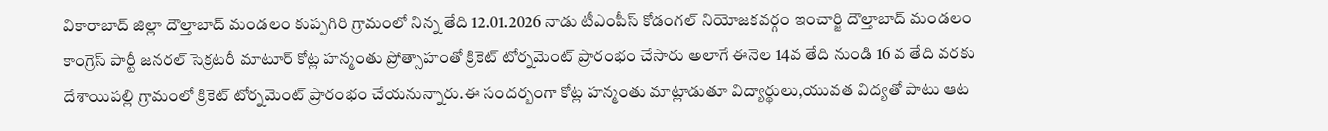వికారాబాద్ జిల్లా దౌల్తాబాద్ మండలం కుప్పగిరి గ్రామంలో నిన్న తేది 12.01.2026 నాడు టీఎంపీస్ కోడంగల్ నియోజకవర్గం ఇంచార్జి దౌల్తాబాద్ మండలం కాంగ్రెస్ పార్టీ జనరల్ సెక్రటరీ మాటూర్ కోట్ల హన్మంతు ప్రోత్సాహంతో క్రికెట్ టోర్నమెంట్ ప్రారంభం చేసారు అలాగే ఈనెల 14వ తేది నుండి 16 వ తేది వరకు దేశాయిపల్లి గ్రామంలో క్రికెట్ టోర్నమెంట్ ప్రారంభం చేయనున్నారు.ఈ సందర్బంగా కోట్ల హన్మంతు మాట్లాడుతూ విద్యార్థులు,యువత విద్యతో పాటు ఆట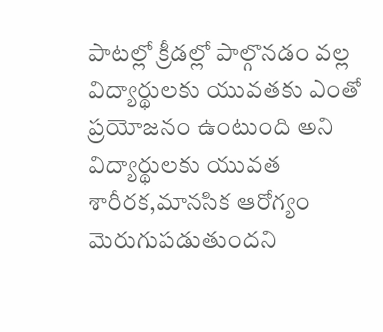పాటల్లో క్రీడల్లో పాల్గొనడం వల్ల విద్యార్థులకు యువతకు ఎంతో ప్రయోజనం ఉంటుంది అని విద్యార్థులకు యువత శారీరక,మానసిక ఆరోగ్యం మెరుగుపడుతుందని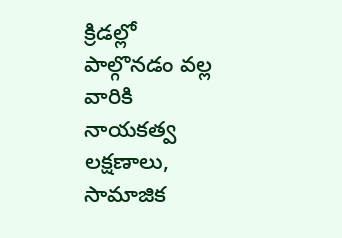క్రిడల్లో పాల్గొనడం వల్ల వారికి నాయకత్వ లక్షణాలు, సామాజిక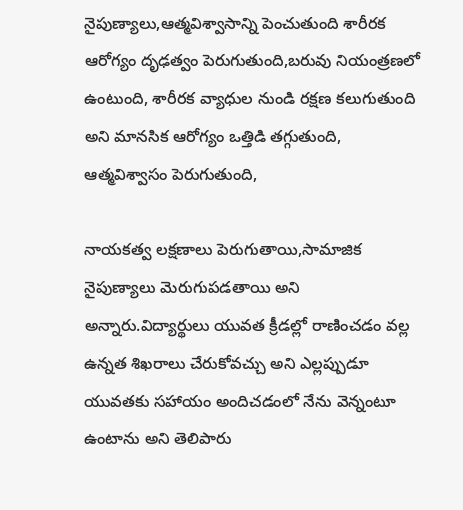నైపుణ్యాలు,ఆత్మవిశ్వాసాన్ని పెంచుతుంది శారీరక ఆరోగ్యం దృఢత్వం పెరుగుతుంది,బరువు నియంత్రణలో ఉంటుంది, శారీరక వ్యాధుల నుండి రక్షణ కలుగుతుంది అని మానసిక ఆరోగ్యం ఒత్తిడి తగ్గుతుంది, ఆత్మవిశ్వాసం పెరుగుతుంది,

నాయకత్వ లక్షణాలు పెరుగుతాయి,సామాజిక నైపుణ్యాలు మెరుగుపడతాయి అని అన్నారు.విద్యార్థులు యువత క్రీడల్లో రాణించడం వల్ల ఉన్నత శిఖరాలు చేరుకోవచ్చు అని ఎల్లప్పుడూ యువతకు సహాయం అందిచడంలో నేను వెన్నంటూ ఉంటాను అని తెలిపారు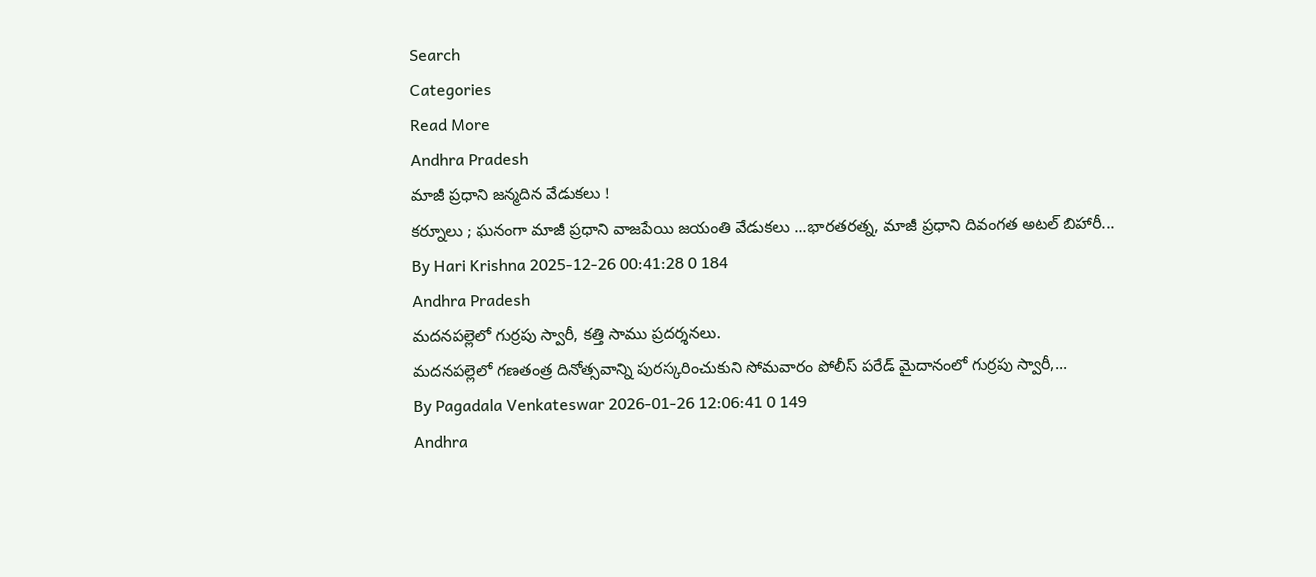Search
Categories
Read More
Andhra Pradesh
మాజీ ప్రధాని జన్మదిన వేడుకలు !
కర్నూలు ; ఘనంగా మాజీ ప్రధాని వాజపేయి జయంతి వేడుకలు ...భారతరత్న, మాజీ ప్రధాని దివంగత అటల్ బిహారీ...
By Hari Krishna 2025-12-26 00:41:28 0 184
Andhra Pradesh
మదనపల్లెలో గుర్రపు స్వారీ, కత్తి సాము ప్రదర్శనలు.
మదనపల్లెలో గణతంత్ర దినోత్సవాన్ని పురస్కరించుకుని సోమవారం పోలీస్ పరేడ్ మైదానంలో గుర్రపు స్వారీ,...
By Pagadala Venkateswar 2026-01-26 12:06:41 0 149
Andhra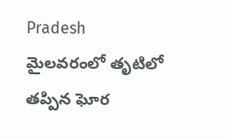Pradesh
మైలవరంలో తృటిలో తప్పిన ఘోర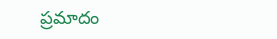ప్రమాదం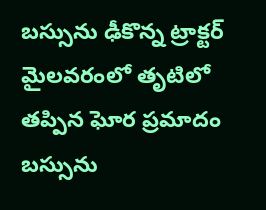బస్సును ఢీకొన్న ట్రాక్టర్
మైలవరంలో తృటిలో తప్పిన ఘోర ప్రమాదం    బస్సును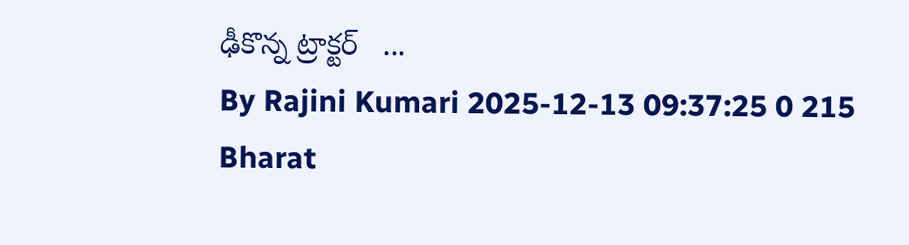ఢీకొన్న ట్రాక్టర్   ...
By Rajini Kumari 2025-12-13 09:37:25 0 215
Bharat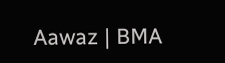Aawaz | BMA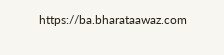https://ba.bharataawaz.com